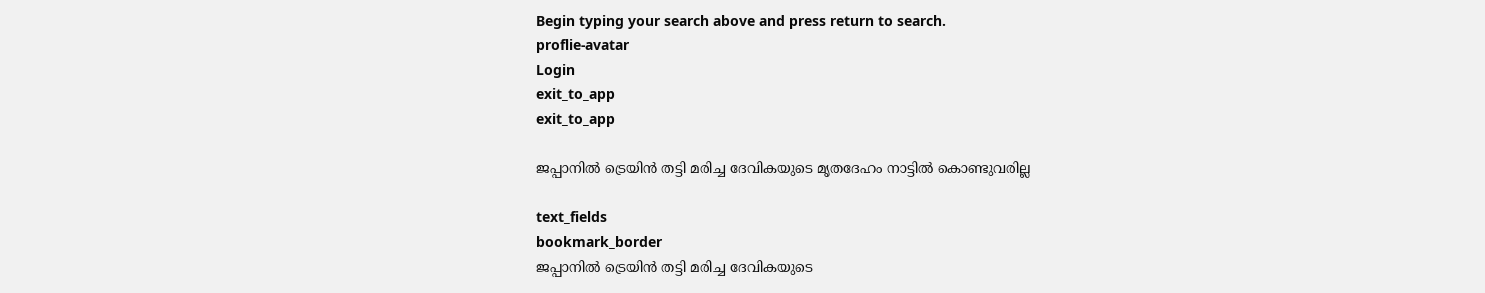Begin typing your search above and press return to search.
proflie-avatar
Login
exit_to_app
exit_to_app

ജപ്പാനിൽ ട്രെയിൻ തട്ടി മരിച്ച ദേവികയുടെ മൃതദേഹം നാട്ടിൽ കൊണ്ടുവരില്ല

text_fields
bookmark_border
ജപ്പാനിൽ ട്രെയിൻ തട്ടി മരിച്ച ദേവികയുടെ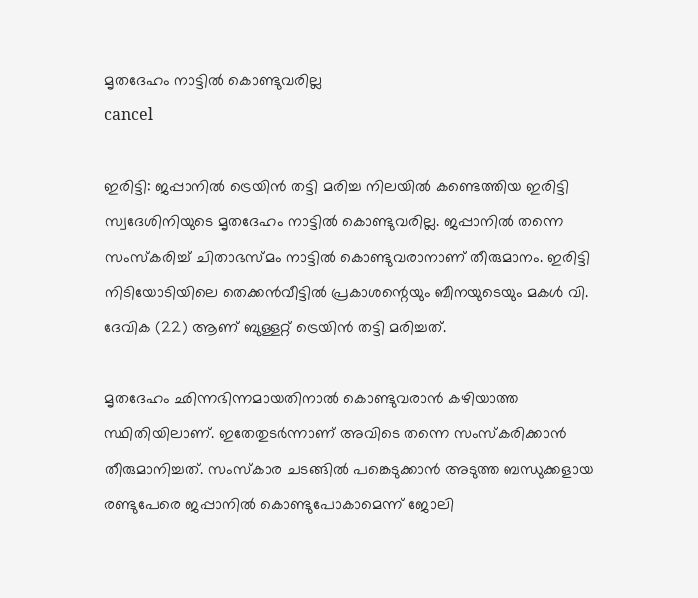മൃതദേഹം നാട്ടിൽ കൊണ്ടുവരില്ല
cancel

ഇരിട്ടി: ജപ്പാനിൽ ട്രെയിൻ തട്ടി മരിച്ച നിലയിൽ കണ്ടെത്തിയ ഇരിട്ടി സ്വദേശിനിയുടെ മൃതദേഹം നാട്ടിൽ കൊണ്ടുവരില്ല. ജപ്പാനിൽ തന്നെ സംസ്കരിച്ച് ചിതാഭസ്മം നാട്ടിൽ കൊണ്ടുവരാനാണ് തീരുമാനം. ഇരിട്ടി നിടിയോടിയിലെ തെക്കൻവീട്ടിൽ പ്രകാശന്റെയും ബീനയുടെയും മകൾ വി. ദേവിക (22) ആണ് ബുള്ളറ്റ് ട്രെയിൻ തട്ടി മരിച്ചത്.

മൃതദേഹം ഛിന്നഭിന്നമായതിനാൽ കൊണ്ടുവരാൻ കഴിയാത്ത സ്ഥിതിയിലാണ്. ഇതേതുടർന്നാണ് അവിടെ തന്നെ സംസ്കരിക്കാൻ തീരുമാനിച്ചത്. സംസ്കാര ചടങ്ങിൽ പങ്കെടുക്കാൻ അടുത്ത ബന്ധുക്കളായ രണ്ടുപേരെ ജപ്പാനിൽ കൊണ്ടുപോകാമെന്ന് ജോലി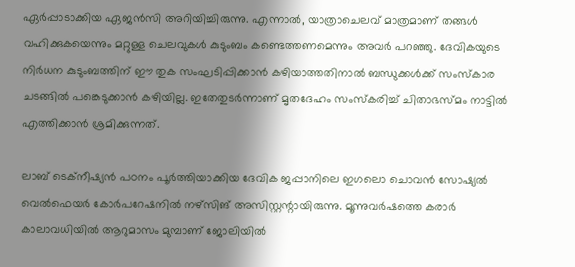ഏർപ്പാടാക്കിയ ഏജൻസി അറിയിച്ചിരുന്നു. എന്നാൽ, യാത്രാചെലവ് മാത്രമാണ് തങ്ങൾ വഹിക്കുകയെന്നും മറ്റുള്ള ചെലവുകൾ കുടുംബം കണ്ടെത്തണമെന്നും അവർ പറഞ്ഞു. ദേവികയുടെ നിർധന കുടുംബത്തിന് ഈ തുക സംഘടിപ്പിക്കാൻ കഴിയാത്തതിനാൽ ബന്ധുക്കൾക്ക് സംസ്കാര ചടങ്ങിൽ പങ്കെടുക്കാൻ കഴിയില്ല. ഇതേതുടർന്നാണ് മൃതദേഹം സംസ്കരിച്ച് ചിതാഭസ്മം നാട്ടിൽ എത്തിക്കാൻ ശ്രമിക്കുന്നത്.

ലാബ് ടെക്നീഷ്യൻ പഠനം പൂർത്തിയാക്കിയ ദേവിക ജപ്പാനിലെ ഇഗലൊ ചൊവൻ സോഷ്യൽ വെൽഫെയർ കോർപറേഷനിൽ നഴ്‌സിങ് അസിസ്റ്റന്റായിരുന്നു. മൂന്നുവർഷത്തെ കരാർ കാലാവധിയിൽ ആറുമാസം മുമ്പാണ് ജോലിയിൽ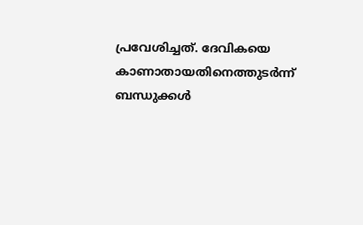പ്രവേശിച്ചത്. ദേവികയെ കാണാതായതിനെത്തുടർന്ന് ബന്ധുക്കൾ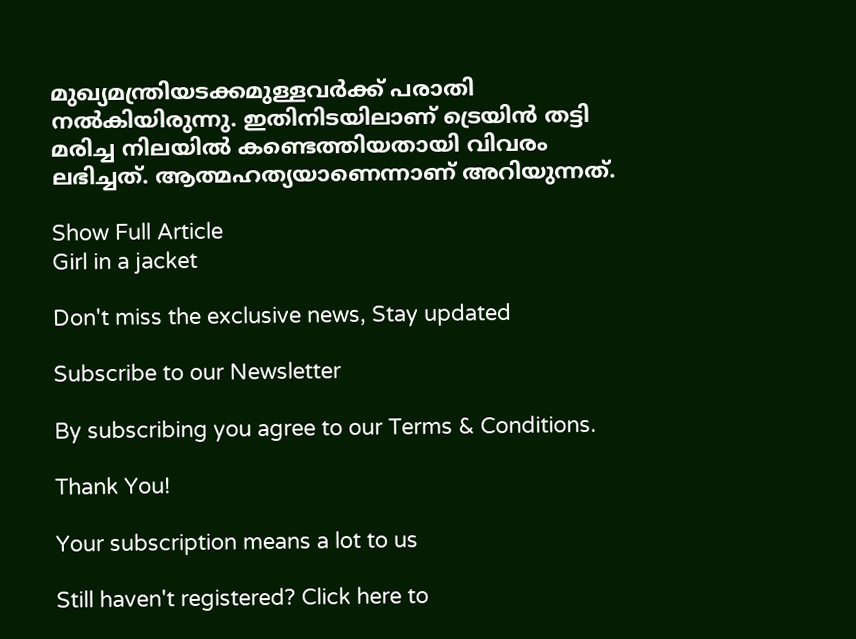മുഖ്യമന്ത്രിയടക്കമുള്ളവർക്ക് പരാതി നൽകിയിരുന്നു. ഇതിനിടയിലാണ് ട്രെയിൻ തട്ടി മരിച്ച നിലയിൽ കണ്ടെത്തിയതായി വിവരം ലഭിച്ചത്. ആത്മഹത്യയാണെന്നാണ് അറിയുന്നത്.

Show Full Article
Girl in a jacket

Don't miss the exclusive news, Stay updated

Subscribe to our Newsletter

By subscribing you agree to our Terms & Conditions.

Thank You!

Your subscription means a lot to us

Still haven't registered? Click here to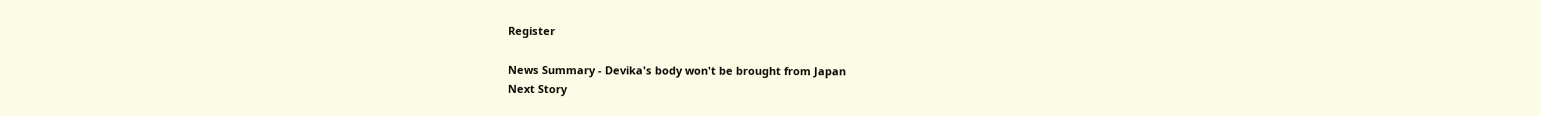Register

News Summary - Devika's body won't be brought from Japan
Next Story